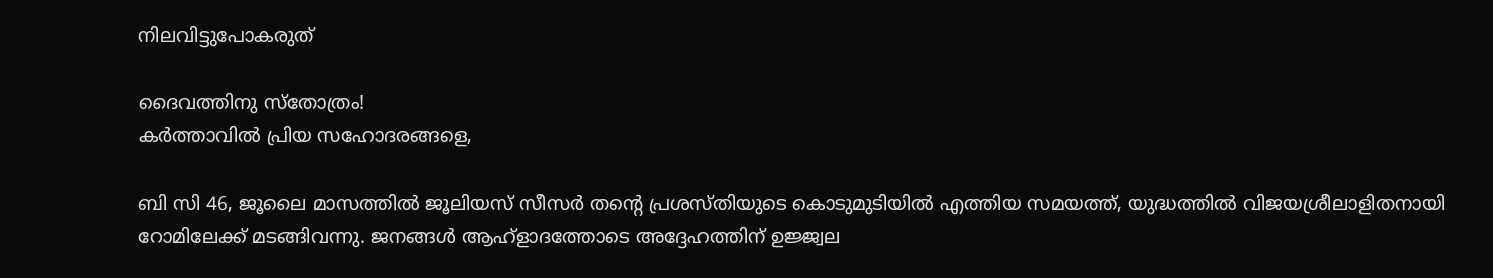നിലവിട്ടുപോകരുത്

ദൈവത്തിനു സ്തോത്രം!
കർത്താവിൽ പ്രിയ സഹോദരങ്ങളെ,

ബി സി 46, ജൂലൈ മാസത്തിൽ ജൂലിയസ് സീസർ തന്റെ പ്രശസ്തിയുടെ കൊടുമുടിയിൽ എത്തിയ സമയത്ത്, യുദ്ധത്തിൽ വിജയശ്രീലാളിതനായി റോമിലേക്ക് മടങ്ങിവന്നു. ജനങ്ങൾ ആഹ്ളാദത്തോടെ അദ്ദേഹത്തിന് ഉജ്ജ്വല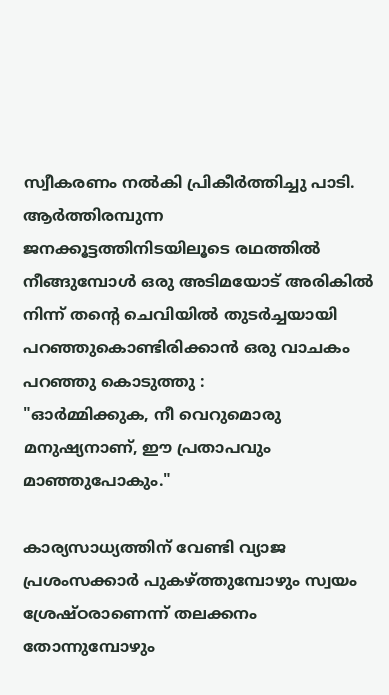സ്വീകരണം നൽകി പ്രികീർത്തിച്ചു പാടി. ആർത്തിരമ്പുന്ന ജനക്കൂട്ടത്തിനിടയിലൂടെ രഥത്തിൽ നീങ്ങുമ്പോൾ ഒരു അടിമയോട് അരികിൽ നിന്ന്‌ തന്റെ ചെവിയിൽ തുടർച്ചയായി പറഞ്ഞുകൊണ്ടിരിക്കാൻ ഒരു വാചകം പറഞ്ഞു കൊടുത്തു :
"ഓർമ്മിക്കുക, നീ വെറുമൊരു മനുഷ്യനാണ്, ഈ പ്രതാപവും മാഞ്ഞുപോകും."

കാര്യസാധ്യത്തിന് വേണ്ടി വ്യാജ പ്രശംസക്കാർ പുകഴ്ത്തുമ്പോഴും സ്വയം ശ്രേഷ്ഠരാണെന്ന് തലക്കനം തോന്നുമ്പോഴും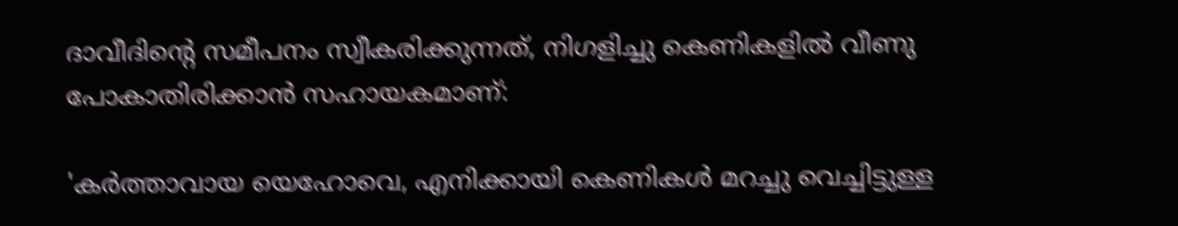ദാവീദിന്റെ സമീപനം സ്വീകരിക്കുന്നത്, നിഗളിച്ചു കെണികളിൽ വീണു പോകാതിരിക്കാൻ സഹായകമാണ്:

'കർത്താവായ യെഹോവെ, എനിക്കായി കെണികൾ മറച്ചു വെച്ചിട്ടുള്ള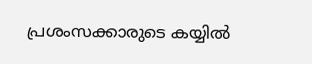പ്രശംസക്കാരുടെ കയ്യിൽ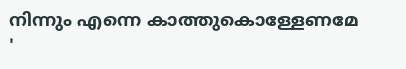നിന്നും എന്നെ കാത്തുകൊള്ളേണമേ '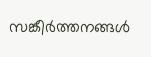സങ്കീർത്തനങ്ങൾ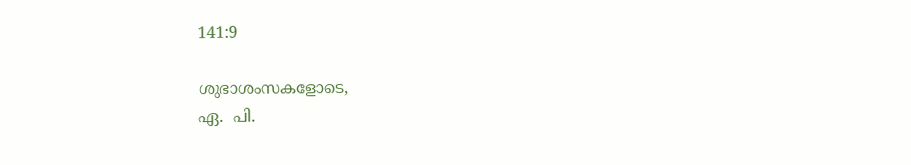141:9

ശുഭാശംസകളോടെ,
ഏ.  പി.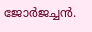ജോർജച്ചൻ.